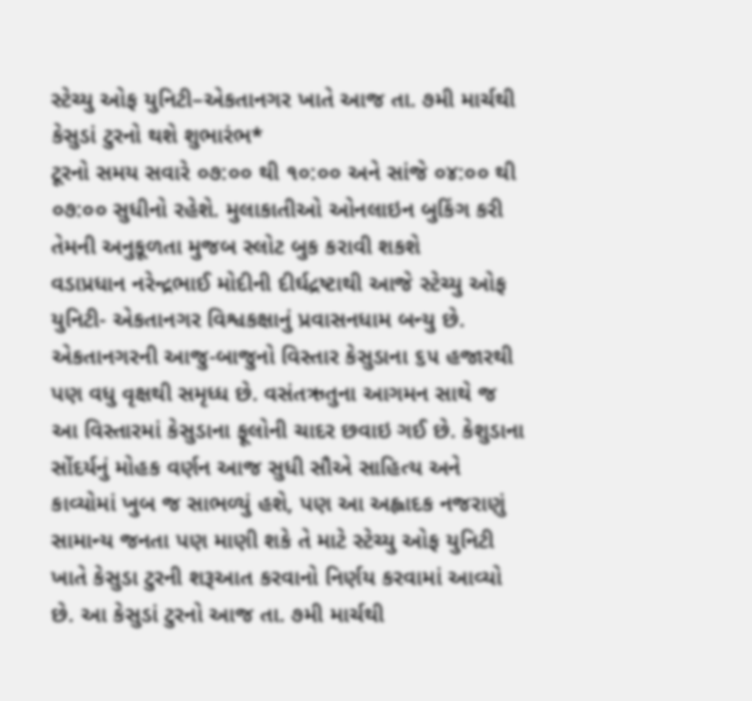સ્ટેચ્યુ ઓફ યુનિટી–એકતાનગર ખાતે આજ તા. ૭મી માર્ચથી કેસુડાં ટુરનો થશે શુભારંભ*
ટૂરનો સમય સવારે ૦૭:૦૦ થી ૧૦:૦૦ અને સાંજે ૦૪:૦૦ થી ૦૭:૦૦ સુધીનો રહેશે. મુલાકાતીઓ ઓનલાઇન બુકિંગ કરી તેમની અનુકૂળતા મુજબ સ્લોટ બુક કરાવી શકશે
વડાપ્રધાન નરેન્દ્રભાઈ મોદીની દીર્ઘદ્રષ્ટાથી આજે સ્ટેચ્યુ ઓફ યુનિટી- એકતાનગર વિશ્વકક્ષાનું પ્રવાસનધામ બન્યુ છે. એકતાનગરની આજુ-બાજુનો વિસ્તાર કેસુડાના ૬૫ હજારથી પણ વધુ વૃક્ષથી સમૃધ્ધ છે. વસંતઋતુના આગમન સાથે જ આ વિસ્તારમાં કેસુડાના ફૂલોની ચાદર છવાઇ ગઈ છે. કેશુડાના સોંદર્યનું મોહક વર્ણન આજ સુધી સૌએ સાહિત્ય અને કાવ્યોમાં ખુબ જ સાભળ્યું હશે, પણ આ અહ્લાદક નજરાણું સામાન્ય જનતા પણ માણી શકે તે માટે સ્ટેચ્યુ ઓફ યુનિટી ખાતે કેસુડા ટુરની શરૂઆત કરવાનો નિર્ણય કરવામાં આવ્યો છે. આ કેસુડાં ટુરનો આજ તા. ૭મી માર્ચથી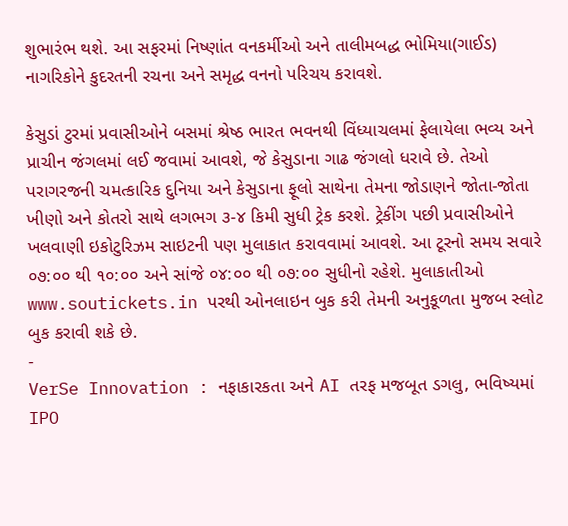શુભારંભ થશે. આ સફરમાં નિષ્ણાંત વનકર્મીઓ અને તાલીમબદ્ધ ભોમિયા(ગાઈડ) નાગરિકોને કુદરતની રચના અને સમૃદ્ધ વનનો પરિચય કરાવશે.

કેસુડાં ટુરમાં પ્રવાસીઓને બસમાં શ્રેષ્ઠ ભારત ભવનથી વિંધ્યાચલમાં ફેલાયેલા ભવ્ય અને પ્રાચીન જંગલમાં લઈ જવામાં આવશે, જે કેસુડાના ગાઢ જંગલો ધરાવે છે. તેઓ પરાગરજની ચમત્કારિક દુનિયા અને કેસુડાના ફૂલો સાથેના તેમના જોડાણને જોતા-જોતા ખીણો અને કોતરો સાથે લગભગ ૩-૪ કિમી સુધી ટ્રેક કરશે. ટ્રેકીંગ પછી પ્રવાસીઓને ખલવાણી ઇકોટુરિઝમ સાઇટની પણ મુલાકાત કરાવવામાં આવશે. આ ટૂરનો સમય સવારે ૦૭:૦૦ થી ૧૦:૦૦ અને સાંજે ૦૪:૦૦ થી ૦૭:૦૦ સુધીનો રહેશે. મુલાકાતીઓ www.soutickets.in પરથી ઓનલાઇન બુક કરી તેમની અનુકૂળતા મુજબ સ્લોટ બુક કરાવી શકે છે.
-
VerSe Innovation : નફાકારકતા અને AI તરફ મજબૂત ડગલુ, ભવિષ્યમાં IPO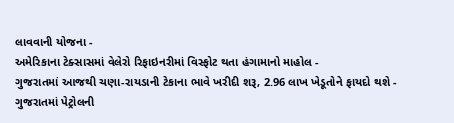લાવવાની યોજના -
અમેરિકાના ટેક્સાસમાં વેલેરો રિફાઇનરીમાં વિસ્ફોટ થતા હંગામાનો માહોલ -
ગુજરાતમાં આજથી ચણા-રાયડાની ટેકાના ભાવે ખરીદી શરૂ, 2.96 લાખ ખેડૂતોને ફાયદો થશે -
ગુજરાતમાં પેટ્રોલની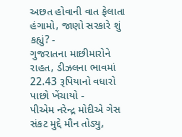અછત હોવાની વાત ફેલાતા હંગામો, જાણો સરકારે શું કહ્યું? -
ગુજરાતના માછીમારોને રાહત, ડીઝલના ભાવમાં 22.43 રૂપિયાનો વધારો પાછો ખેંચાયો -
પીએમ નરેન્દ્ર મોદીએ ગેસ સંકટ મુદ્દે મૌન તોડ્યુ,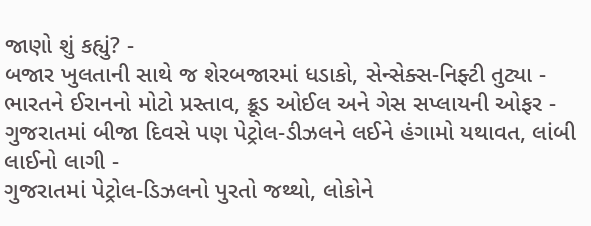જાણો શું કહ્યું? -
બજાર ખુલતાની સાથે જ શેરબજારમાં ધડાકો, સેન્સેક્સ-નિફ્ટી તુટ્યા -
ભારતને ઈરાનનો મોટો પ્રસ્તાવ, ક્રૂડ ઓઈલ અને ગેસ સપ્લાયની ઓફર -
ગુજરાતમાં બીજા દિવસે પણ પેટ્રોલ-ડીઝલને લઈને હંગામો યથાવત, લાંબી લાઈનો લાગી -
ગુજરાતમાં પેટ્રોલ-ડિઝલનો પુરતો જથ્થો, લોકોને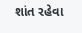શાંત રહેવા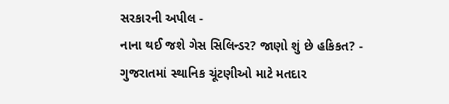સરકારની અપીલ -
નાના થઈ જશે ગેસ સિલિન્ડર? જાણો શું છે હકિકત? -
ગુજરાતમાં સ્થાનિક ચૂંટણીઓ માટે મતદાર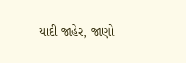યાદી જાહેર, જાણો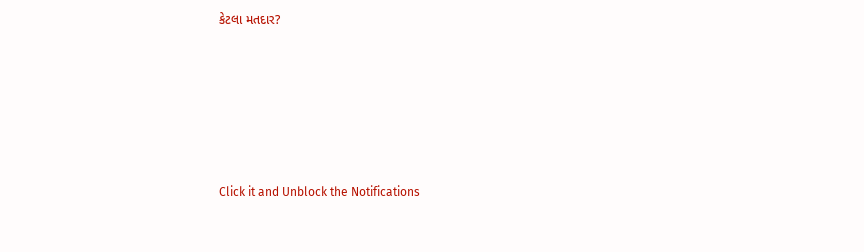કેટલા મતદાર?






Click it and Unblock the Notifications